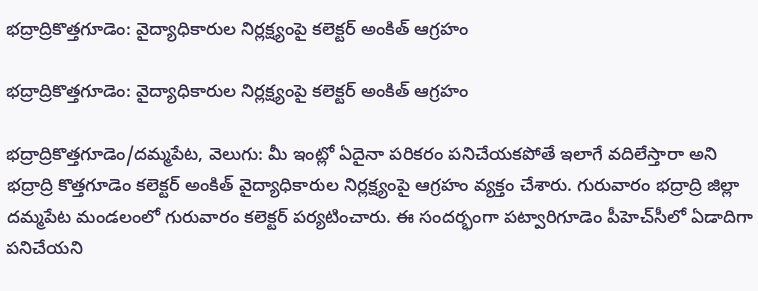భద్రాద్రికొత్తగూడెం: వైద్యాధికారుల నిర్లక్ష్యంపై కలెక్టర్ అంకిత్‌‌‌‌ ఆగ్రహం

భద్రాద్రికొత్తగూడెం: వైద్యాధికారుల నిర్లక్ష్యంపై కలెక్టర్ అంకిత్‌‌‌‌ ఆగ్రహం

భద్రాద్రికొత్తగూడెం/దమ్మపేట, వెలుగు: మీ ఇంట్లో ఏదైనా పరికరం పనిచేయకపోతే ఇలాగే వదిలేస్తారా అని భద్రాద్రి కొత్తగూడెం కలెక్టర్‌‌‌‌‌‌‌‌ అంకిత్‌‌‌‌ వైద్యాధికారుల నిర్లక్ష్యంపై ఆగ్రహం వ్యక్తం చేశారు. గురువారం భద్రాద్రి జిల్లా దమ్మపేట మండలంలో గురువారం కలెక్టర్ పర్యటించారు. ఈ సందర్భంగా పట్వారిగూడెం పీహెచ్‌‌‌‌సీలో ఏడాదిగా పనిచేయని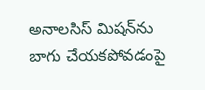అనాలసిస్ మిషన్‌‌‌‌ను బాగు చేయకపోవడంపై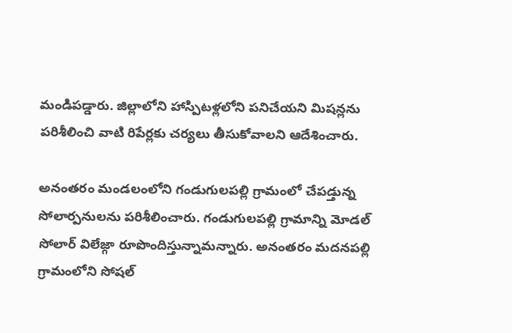మండిపడ్డారు. జిల్లాలోని హాస్పిటళ్లలోని పనిచేయని మిషన్లను పరిశీలించి వాటి రిపేర్లకు చర్యలు తీసుకోవాలని ఆదేశించారు.

అనంతరం మండలంలోని గండుగులపల్లి గ్రామంలో చేపడ్తున్న సోలార్పనులను పరిశీలించారు. గండుగులపల్లి గ్రామాన్ని మోడల్ సోలార్ విలేజ్గా రూపొందిస్తున్నామన్నారు. అనంతరం మదనపల్లి గ్రామంలోని సోషల్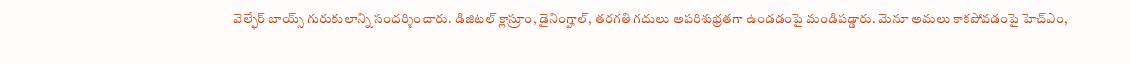వెల్ఫేర్‌‌‌‌‌‌‌‌ బాయ్స్‌‌‌‌ గురుకులాన్ని సందర్శించారు. డిజిటల్ క్లాస్రూం, డైనింగ్హాల్, తరగతి గదులు అపరిశుభ్రతగా ఉండడంపై మండిపడ్డారు. మెనూ అమలు కాకపోవడంపై హెచ్ఎం,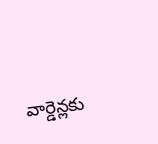వార్డెన్లకు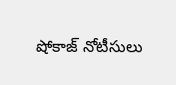షోకాజ్ నోటీసులు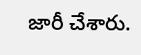జారీ చేశారు.